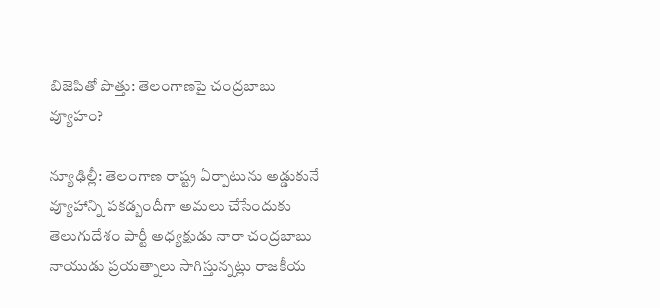బిజెపితో పొత్తు: తెలంగాణపై చంద్రబాబు వ్యూహం?

న్యూఢిల్లీ: తెలంగాణ రాష్ట్ర ఏర్పాటును అడ్డుకునే వ్యూహాన్ని పకడ్బందీగా అమలు చేసేందుకు తెలుగుదేశం పార్టీ అధ్యక్షుడు నారా చంద్రబాబు నాయుడు ప్రయత్నాలు సాగిస్తున్నట్లు రాజకీయ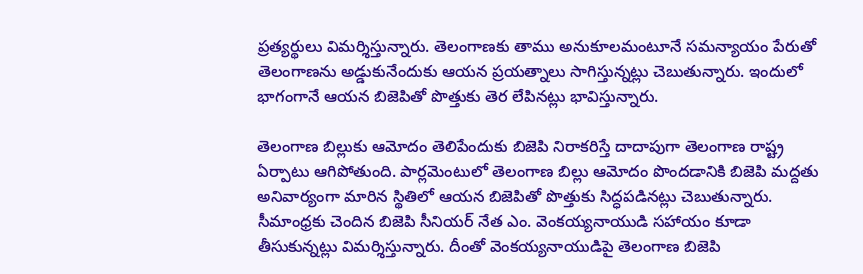ప్రత్యర్థులు విమర్శిస్తున్నారు. తెలంగాణకు తాము అనుకూలమంటూనే సమన్యాయం పేరుతో తెలంగాణను అడ్డుకునేందుకు ఆయన ప్రయత్నాలు సాగిస్తున్నట్లు చెబుతున్నారు. ఇందులో భాగంగానే ఆయన బిజెపితో పొత్తుకు తెర లేపినట్లు భావిస్తున్నారు.

తెలంగాణ బిల్లుకు ఆమోదం తెలిపేందుకు బిజెపి నిరాకరిస్తే దాదాపుగా తెలంగాణ రాష్ట్ర ఏర్పాటు ఆగిపోతుంది. పార్లమెంటులో తెలంగాణ బిల్లు ఆమోదం పొందడానికి బిజెపి మద్దతు అనివార్యంగా మారిన స్థితిలో ఆయన బిజెపితో పొత్తుకు సిద్ధపడినట్లు చెబుతున్నారు. సీమాంధ్రకు చెందిన బిజెపి సీనియర్ నేత ఎం. వెంకయ్యనాయుడి సహాయం కూడా తీసుకున్నట్లు విమర్శిస్తున్నారు. దీంతో వెంకయ్యనాయుడిపై తెలంగాణ బిజెపి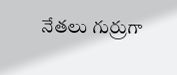నేతలు గుర్రుగా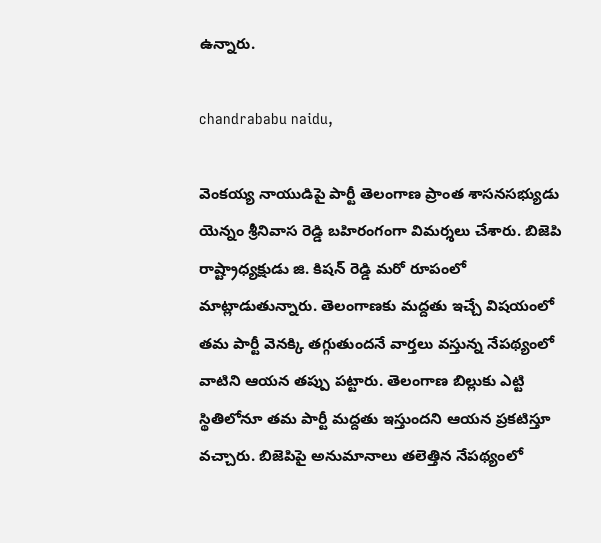ఉన్నారు.

chandrababu naidu,

వెంకయ్య నాయుడిపై పార్టీ తెలంగాణ ప్రాంత శాసనసభ్యుడు యెన్నం శ్రీనివాస రెడ్డి బహిరంగంగా విమర్శలు చేశారు. బిజెపి రాష్ట్రాధ్యక్షుడు జి. కిషన్ రెడ్డి మరో రూపంలో మాట్లాడుతున్నారు. తెలంగాణకు మద్దతు ఇచ్చే విషయంలో తమ పార్టీ వెనక్కి తగ్గుతుందనే వార్తలు వస్తున్న నేపథ్యంలో వాటిని ఆయన తప్పు పట్టారు. తెలంగాణ బిల్లుకు ఎట్టి స్థితిలోనూ తమ పార్టీ మద్దతు ఇస్తుందని ఆయన ప్రకటిస్తూ వచ్చారు. బిజెపిపై అనుమానాలు తలెత్తిన నేపథ్యంలో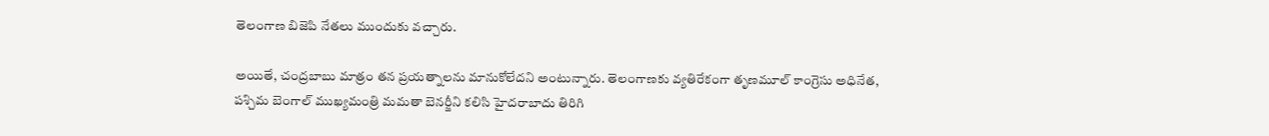తెలంగాణ బిజెపి నేతలు ముందుకు వచ్చారు.

అయితే, చంద్రబాబు మాత్రం తన ప్రయత్నాలను మానుకోలేదని అంటున్నారు. తెలంగాణకు వ్యతిరేకంగా తృణమూల్ కాంగ్రెసు అధినేత, పశ్చిమ బెంగాల్ ముఖ్యమంత్రి మమతా బెనర్జీని కలిసి హైదరాబాదు తిరిగి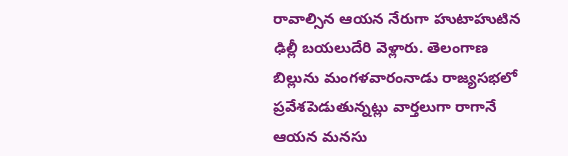రావాల్సిన ఆయన నేరుగా హుటాహుటిన ఢిల్లీ బయలుదేరి వెళ్లారు. తెలంగాణ బిల్లును మంగళవారంనాడు రాజ్యసభలో ప్రవేశపెడుతున్నట్లు వార్తలుగా రాగానే ఆయన మనసు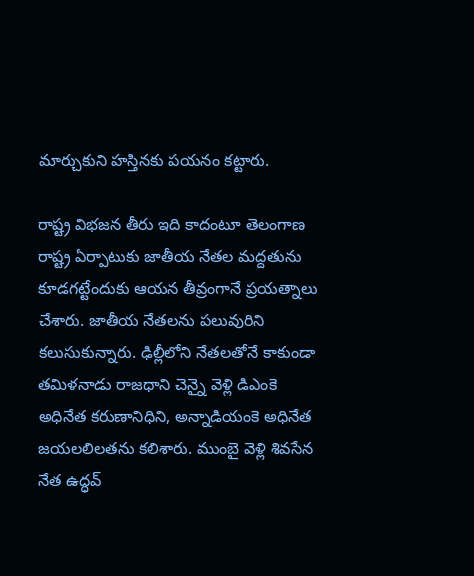మార్చుకుని హస్తినకు పయనం కట్టారు.

రాష్ట్ర విభజన తీరు ఇది కాదంటూ తెలంగాణ రాష్ట్ర ఏర్పాటుకు జాతీయ నేతల మద్దతును కూడగట్టేందుకు ఆయన తీవ్రంగానే ప్రయత్నాలు చేశారు. జాతీయ నేతలను పలువురిని కలుసుకున్నారు. ఢిల్లీలోని నేతలతోనే కాకుండా తమిళనాడు రాజధాని చెన్నై వెళ్లి డిఎంకె అధినేత కరుణానిధిని, అన్నాడియంకె అధినేత జయలలిలతను కలిశారు. ముంబై వెళ్లి శివసేన నేత ఉద్ధవ్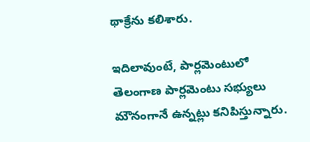థాక్రేను కలిశారు.

ఇదిలావుంటే, పార్లమెంటులో తెలంగాణ పార్లమెంటు సభ్యులు మౌనంగానే ఉన్నట్లు కనిపిస్తున్నారు.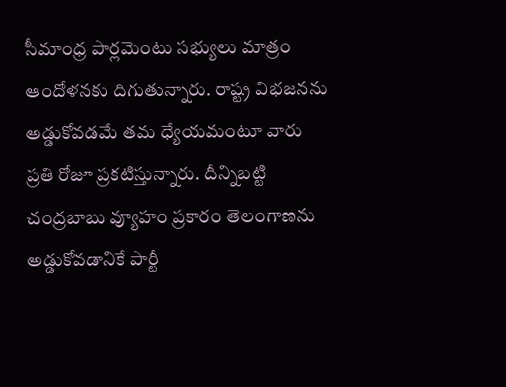సీమాంధ్ర పార్లమెంటు సభ్యులు మాత్రం ఆందోళనకు దిగుతున్నారు. రాష్ట్ర విభజనను అడ్డుకోవడమే తమ ధ్యేయమంటూ వారు ప్రతి రోజూ ప్రకటిస్తున్నారు. దీన్నిబట్టి చంద్రబాబు వ్యూహం ప్రకారం తెలంగాణను అడ్డుకోవడానికే పార్టీ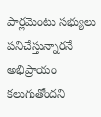పార్లమెంటు సభ్యులు పనిచేస్తున్నారనే అభిప్రాయం కలుగుతోందని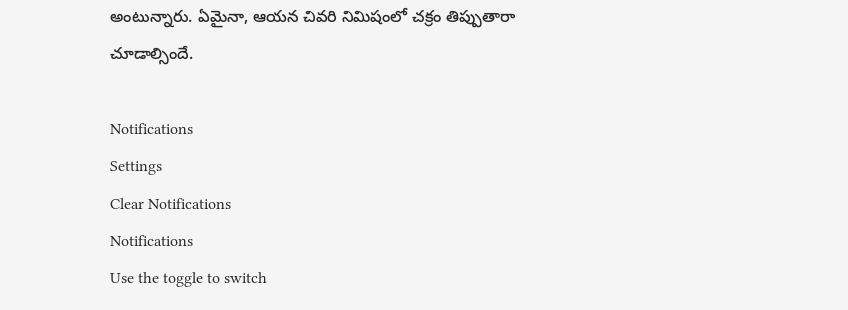అంటున్నారు. ఏమైనా, ఆయన చివరి నిమిషంలో చక్రం తిప్పుతారా చూడాల్సిందే.

Notifications
Settings
Clear Notifications
Notifications
Use the toggle to switch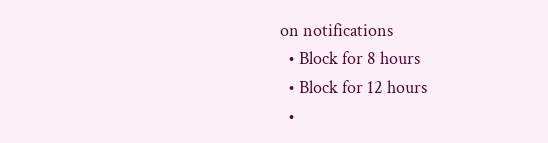on notifications
  • Block for 8 hours
  • Block for 12 hours
  •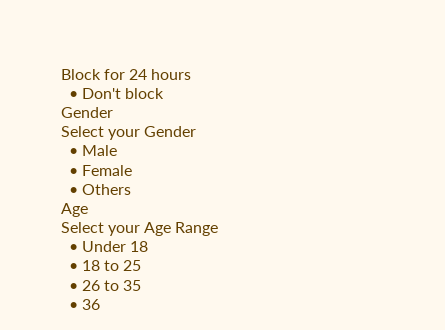Block for 24 hours
  • Don't block
Gender
Select your Gender
  • Male
  • Female
  • Others
Age
Select your Age Range
  • Under 18
  • 18 to 25
  • 26 to 35
  • 36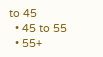to 45
  • 45 to 55
  • 55+